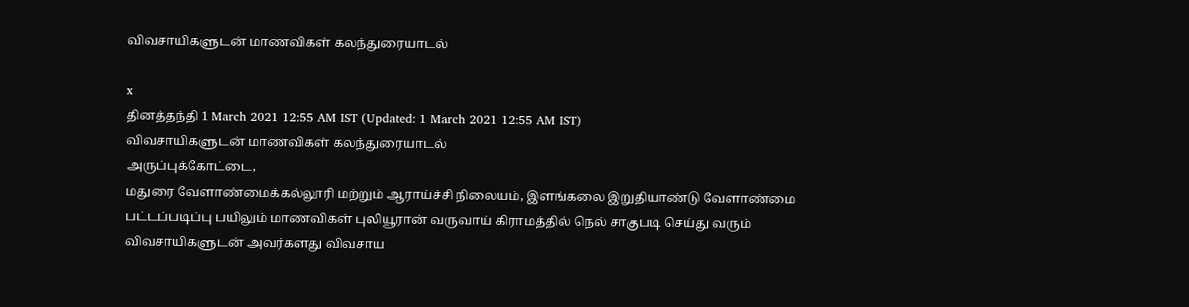விவசாயிகளுடன் மாணவிகள் கலந்துரையாடல்

x
தினத்தந்தி 1 March 2021 12:55 AM IST (Updated: 1 March 2021 12:55 AM IST)
விவசாயிகளுடன் மாணவிகள் கலந்துரையாடல்
அருப்புக்கோட்டை,
மதுரை வேளாண்மைக்கல்லூரி மற்றும் ஆராய்ச்சி நிலையம், இளங்கலை இறுதியாண்டு வேளாண்மை பட்டப்படிப்பு பயிலும் மாணவிகள் புலியூரான் வருவாய் கிராமத்தில் நெல் சாகுபடி செய்து வரும் விவசாயிகளுடன் அவர்களது விவசாய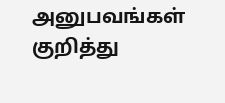அனுபவங்கள் குறித்து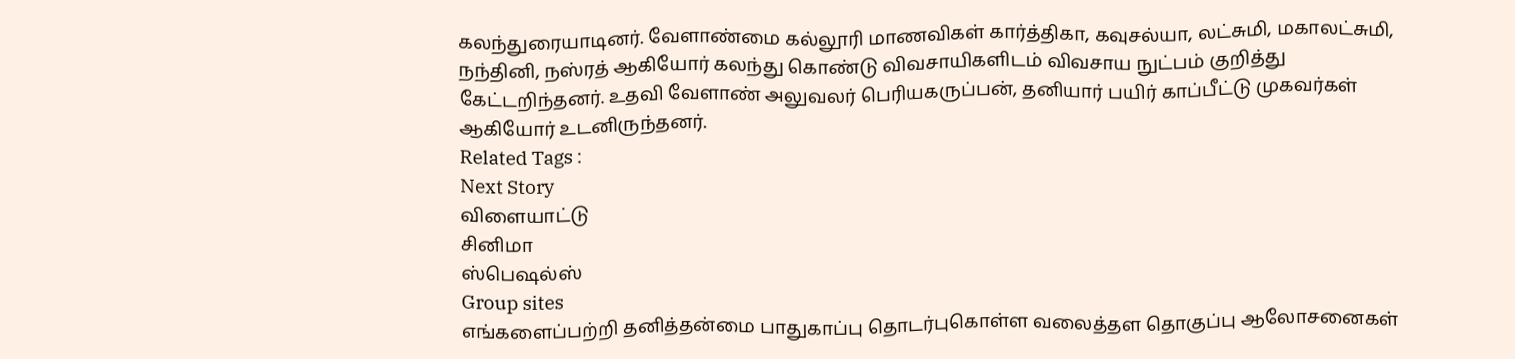கலந்துரையாடினர். வேளாண்மை கல்லூரி மாணவிகள் கார்த்திகா, கவுசல்யா, லட்சுமி, மகாலட்சுமி, நந்தினி, நஸ்ரத் ஆகியோர் கலந்து கொண்டு விவசாயிகளிடம் விவசாய நுட்பம் குறித்து கேட்டறிந்தனர். உதவி வேளாண் அலுவலர் பெரியகருப்பன், தனியார் பயிர் காப்பீட்டு முகவர்கள் ஆகியோர் உடனிருந்தனர்.
Related Tags :
Next Story
விளையாட்டு
சினிமா
ஸ்பெஷல்ஸ்
Group sites
எங்களைப்பற்றி தனித்தன்மை பாதுகாப்பு தொடர்புகொள்ள வலைத்தள தொகுப்பு ஆலோசனைகள்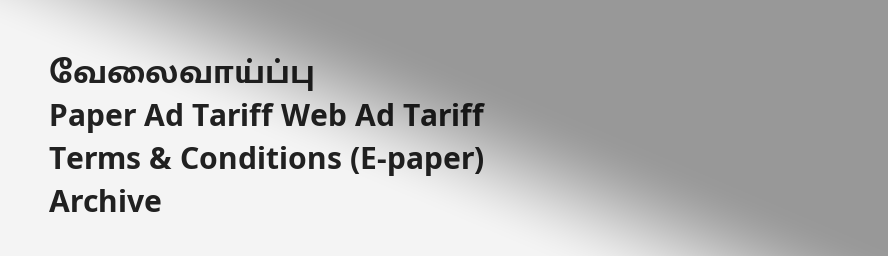வேலைவாய்ப்பு
Paper Ad Tariff Web Ad Tariff Terms & Conditions (E-paper) Archive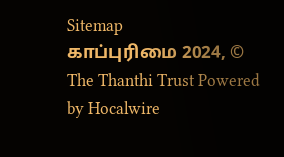Sitemap
காப்புரிமை 2024, © The Thanthi Trust Powered by Hocalwire